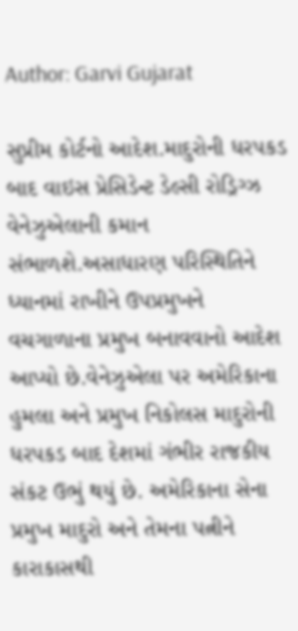Author: Garvi Gujarat

સુપ્રીમ કોર્ટનો આદેશ.માદુરોની ધરપકડ બાદ વાઇસ પ્રેસિડેન્ટ ડેલ્સી રોડ્રિગ્ઝ વેનેઝુએલાની કમાન સંભાળશે.અસાધારણ પરિસ્થિતિને ધ્યાનમાં રાખીને ઉપપ્રમુખને વચગાળાના પ્રમુખ બનાવવાનો આદેશ આપ્યો છે.વેનેઝુએલા પર અમેરિકાના હુમલા અને પ્રમુખ નિકોલસ માદુરોની ધરપકડ બાદ દેશમાં ગંભીર રાજકીય સંકટ ઉભું થયું છે. અમેરિકાના સેના પ્રમુખ માદુરો અને તેમના પત્નીને કારાકાસથી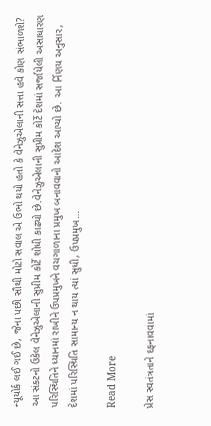ન્યૂયોર્ક લઈ ગઈ છે, જેના પછી સૌથી મોટો સવાલ એ ઉભો થયો હતો કે વેનેઝુએલાની સત્તા હવે કોણ સંભાળશે? આ સંકટનો ઉકેલ વેનેઝુએલાની સુપ્રીમ કોર્ટે શોધી કાઢ્યો છે.વેનેઝુએલાની સુપ્રીમ કોર્ટે દેશમાં સર્જાયેલી અસાધારણ પરિસ્થિતિને ધ્યાનમાં રાખીને ઉપપ્રમુખને વચગાળાના પ્રમુખ બનાવવાનો આદેશ આપ્યો છે. આ ર્નિણય અનુસાર, દેશમાં પરિસ્થિતિ સામાન્ય ન થાય ત્યાં સુધી, ઉપપ્રમુખ…

Read More

પ્રેસ સ્વતંત્રતાને દફનાવવામાં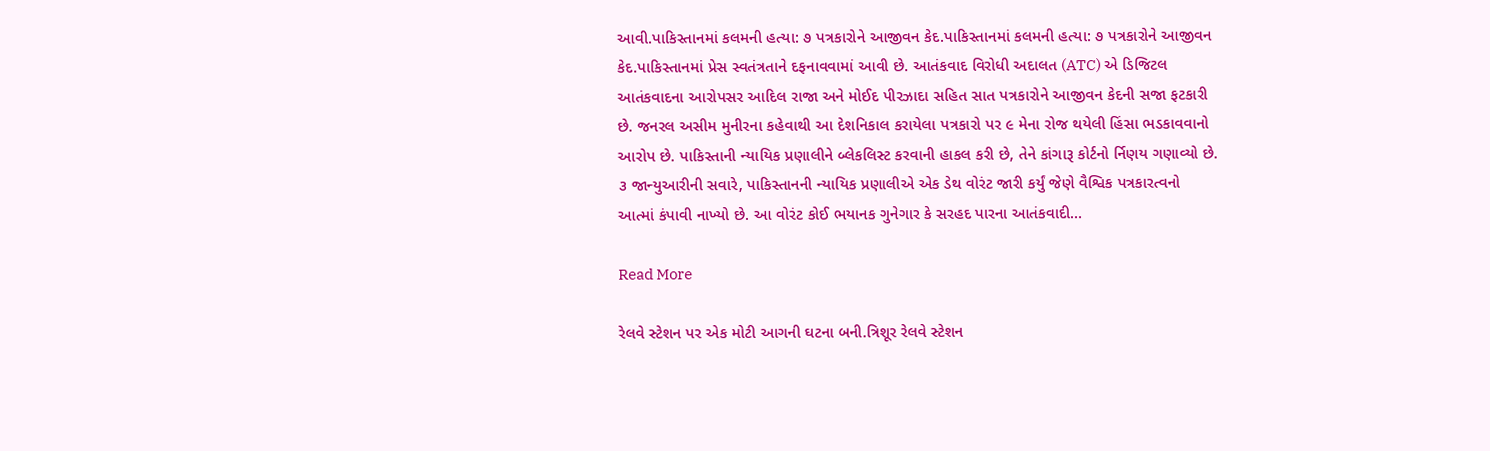આવી.પાકિસ્તાનમાં કલમની હત્યા: ૭ પત્રકારોને આજીવન કેદ.પાકિસ્તાનમાં કલમની હત્યા: ૭ પત્રકારોને આજીવન કેદ.પાકિસ્તાનમાં પ્રેસ સ્વતંત્રતાને દફનાવવામાં આવી છે. આતંકવાદ વિરોધી અદાલત (ATC) એ ડિજિટલ આતંકવાદના આરોપસર આદિલ રાજા અને મોઈદ પીરઝાદા સહિત સાત પત્રકારોને આજીવન કેદની સજા ફટકારી છે. જનરલ અસીમ મુનીરના કહેવાથી આ દેશનિકાલ કરાયેલા પત્રકારો પર ૯ મેના રોજ થયેલી હિંસા ભડકાવવાનો આરોપ છે. પાકિસ્તાની ન્યાયિક પ્રણાલીને બ્લેકલિસ્ટ કરવાની હાકલ કરી છે, તેને કાંગારૂ કોર્ટનો ર્નિણય ગણાવ્યો છે. ૩ જાન્યુઆરીની સવારે, પાકિસ્તાનની ન્યાયિક પ્રણાલીએ એક ડેથ વોરંટ જારી કર્યું જેણે વૈશ્વિક પત્રકારત્વનો આત્માં કંપાવી નાખ્યો છે. આ વોરંટ કોઈ ભયાનક ગુનેગાર કે સરહદ પારના આતંકવાદી…

Read More

રેલવે સ્ટેશન પર એક મોટી આગની ઘટના બની.ત્રિશૂર રેલવે સ્ટેશન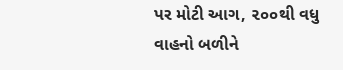પર મોટી આગ, ૨૦૦થી વધુ વાહનો બળીને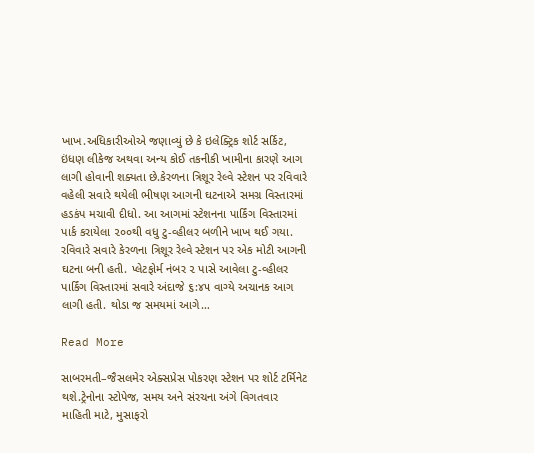ખાખ.અધિકારીઓએ જણાવ્યું છે કે ઇલેક્ટ્રિક શોર્ટ સર્કિટ, ઇંધણ લીકેજ અથવા અન્ય કોઈ તકનીકી ખામીના કારણે આગ લાગી હોવાની શક્યતા છે.કેરળના ત્રિશૂર રેલ્વે સ્ટેશન પર રવિવારે વહેલી સવારે થયેલી ભીષણ આગની ઘટનાએ સમગ્ર વિસ્તારમાં હડકંપ મચાવી દીધો. આ આગમાં સ્ટેશનના પાર્કિંગ વિસ્તારમાં પાર્ક કરાયેલા ૨૦૦થી વધુ ટુ-વ્હીલર બળીને ખાખ થઈ ગયા. રવિવારે સવારે કેરળના ત્રિશૂર રેલ્વે સ્ટેશન પર એક મોટી આગની ઘટના બની હતી. પ્લેટફોર્મ નંબર ૨ પાસે આવેલા ટુ-વ્હીલર પાર્કિંગ વિસ્તારમાં સવારે અંદાજે ૬:૪૫ વાગ્યે અચાનક આગ લાગી હતી. થોડા જ સમયમાં આગે…

Read More

સાબરમતી–જૈસલમેર એક્સપ્રેસ પોકરણ સ્ટેશન પર શોર્ટ ટર્મિનેટ થશે.ટ્રેનોના સ્ટોપેજ, સમય અને સંરચના અંગે વિગતવાર માહિતી માટે, મુસાફરો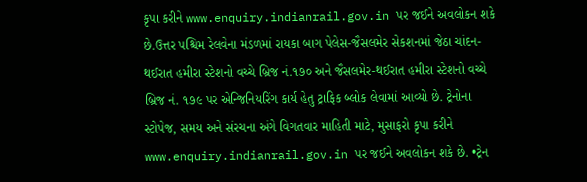કૃપા કરીને www.enquiry.indianrail.gov.in પર જઈને અવલોકન શકે છે.ઉત્તર પશ્ચિમ રેલવેના મંડળમાં રાયકા બાગ પેલેસ-જૈસલમેર સેકશનમાં જેઠા ચાંદન-થઈરાત હમીરા સ્ટેશનો વચ્ચે બ્રિજ નં.૧૭૦ અને જૈસલમેર-થઈરાત હમીરા સ્ટેશનો વચ્ચે બ્રિજ નં. ૧૭૯ પર એન્જિનિયરિંગ કાર્ય હેતુ ટ્રાફિક બ્લોક લેવામાં આવ્યો છે. ટ્રેનોના સ્ટોપેજ, સમય અને સંરચના અંગે વિગતવાર માહિતી માટે, મુસાફરો કૃપા કરીને www.enquiry.indianrail.gov.in પર જઈને અવલોકન શકે છે. •ટ્રેન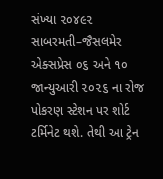સંખ્યા ૨૦૪૯૨ સાબરમતી–જૈસલમેર એક્સપ્રેસ ૦૬ અને ૧૦ જાન્યુઆરી ૨૦૨૬ ના રોજ પોકરણ સ્ટેશન પર શોર્ટ ટર્મિનેટ થશે. તેથી આ ટ્રેન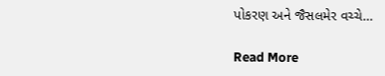પોકરણ અને જૈસલમેર વચ્ચે…

Read More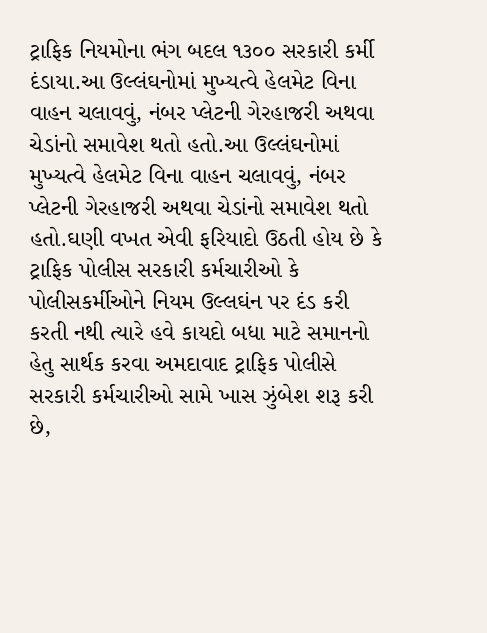ટ્રાફિક નિયમોના ભંગ બદલ ૧૩૦૦ સરકારી કર્મી દંડાયા.આ ઉલ્લંઘનોમાં મુખ્યત્વે હેલમેટ વિના વાહન ચલાવવું, નંબર પ્લેટની ગેરહાજરી અથવા ચેડાંનો સમાવેશ થતો હતો.આ ઉલ્લંઘનોમાં મુખ્યત્વે હેલમેટ વિના વાહન ચલાવવું, નંબર પ્લેટની ગેરહાજરી અથવા ચેડાંનો સમાવેશ થતો હતો.ઘણી વખત એવી ફરિયાદો ઉઠતી હોય છે કે ટ્રાફિક પોલીસ સરકારી કર્મચારીઓ કે પોલીસકર્મીઓને નિયમ ઉલ્લઘંન પર દંડ કરી કરતી નથી ત્યારે હવે કાયદો બધા માટે સમાનનો હેતુ સાર્થક કરવા અમદાવાદ ટ્રાફિક પોલીસે સરકારી કર્મચારીઓ સામે ખાસ ઝુંબેશ શરૂ કરી છે,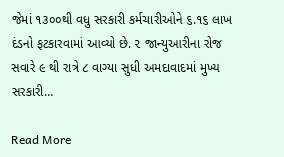જેમાં ૧૩૦૦થી વધુ સરકારી કર્મચારીઓને ૬.૧૬ લાખ દંડનો ફટકારવામાં આવ્યો છે. ૨ જાન્યુઆરીના રોજ સવારે ૯ થી રાત્રે ૮ વાગ્યા સુધી અમદાવાદમાં મુખ્ય સરકારી…

Read More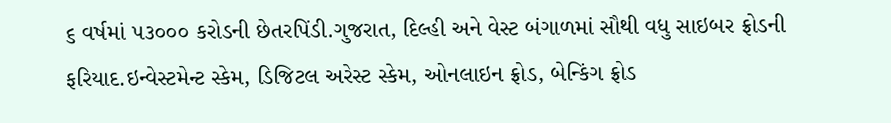૬ વર્ષમાં ૫૩૦૦૦ કરોડની છેતરપિંડી.ગુજરાત, દિલ્હી અને વેસ્ટ બંગાળમાં સૌથી વધુ સાઇબર ફ્રોડની ફરિયાદ.ઇન્વેસ્ટમેન્ટ સ્કેમ, ડિજિટલ અરેસ્ટ સ્કેમ, ઓનલાઇન ફ્રોડ, બેન્કિંગ ફ્રોડ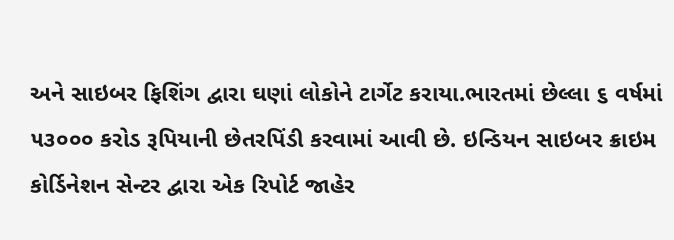અને સાઇબર ફિશિંગ દ્વારા ઘણાં લોકોને ટાર્ગેટ કરાયા.ભારતમાં છેલ્લા ૬ વર્ષમાં ૫૩૦૦૦ કરોડ રૂપિયાની છેતરપિંડી કરવામાં આવી છે. ઇન્ડિયન સાઇબર ક્રાઇમ કોર્ડિનેશન સેન્ટર દ્વારા એક રિપોર્ટ જાહેર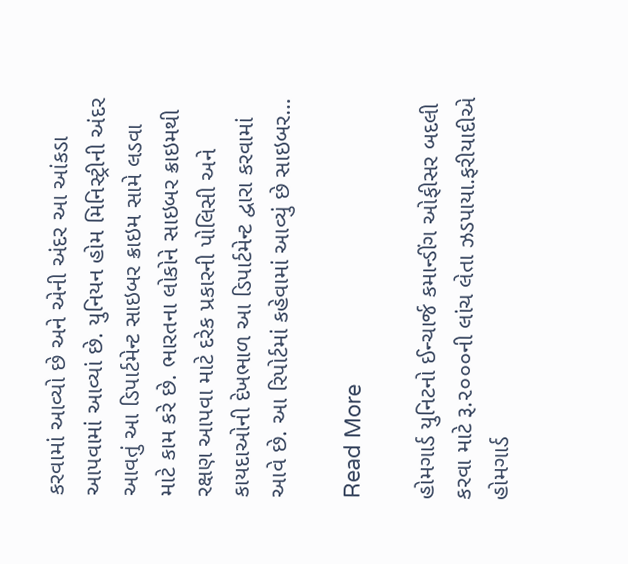કરવામાં આવ્યો છે અને એની અંદર આ આંકડા આપવામાં આવ્યાં છે. યુનિયન હોમ મિનિસ્ટ્રીની અંદર આવતું આ ડિપાર્ટમેન્ટ સાઇબર ક્રાઇમ સામે લડવા માટે કામ કરે છે. ભારતના લોકોને સાઇબર ક્રાઇમથી રક્ષણ આપવા માટે દરેક પ્રકારની પોલિસી અને કાયદાઓની દેખભાળ આ ડિપાર્ટમેન્ટ દ્વારા કરવામાં આવે છે. આ રિપોર્ટમાં કહેવામાં આવ્યું છે સાઇબર…

Read More

હોમગાર્ડ યુનિટનો ઈન્ચાર્જ કમાન્ડીંગ ઓફીસર બદલી કરવા માટે રૂ.૨૦૦૦ની લાંચ લેતા ઝડપાયા.ફરીયાદીએ હોમગાર્ડ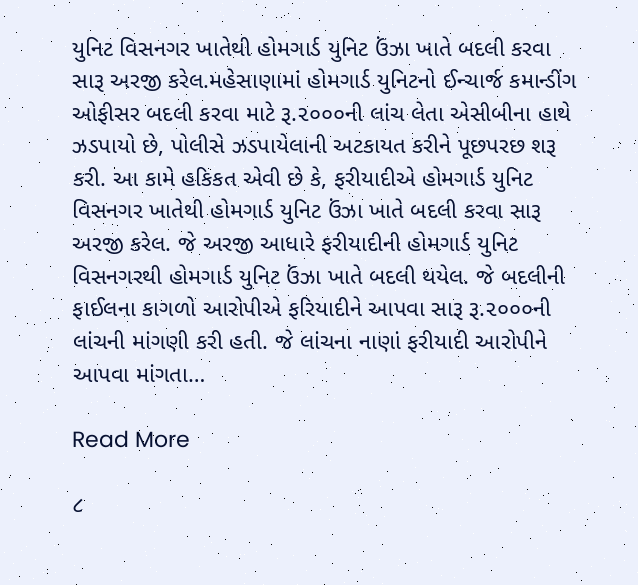યુનિટ વિસનગર ખાતેથી હોમગાર્ડ યુનિટ ઉંઝા ખાતે બદલી કરવા સારૂ અરજી કરેલ.મહેસાણામાં હોમગાર્ડ યુનિટનો ઈન્ચાર્જ કમાન્ડીંગ ઓફીસર બદલી કરવા માટે રૂ.૨૦૦૦ની લાંચ લેતા એસીબીના હાથે ઝડપાયો છે, પોલીસે ઝડપાયેલાની અટકાયત કરીને પૂછપરછ શરૂ કરી. આ કામે હકિકત એવી છે કે, ફરીયાદીએ હોમગાર્ડ યુનિટ વિસનગર ખાતેથી હોમગાર્ડ યુનિટ ઉંઝા ખાતે બદલી કરવા સારૂ અરજી કરેલ. જે અરજી આધારે ફરીયાદીની હોમગાર્ડ યુનિટ વિસનગરથી હોમગાર્ડ યુનિટ ઉંઝા ખાતે બદલી થયેલ. જે બદલીની ફાઈલના કાગળો આરોપીએ ફરિયાદીને આપવા સારૂ રૂ.૨૦૦૦ની લાંચની માંગણી કરી હતી. જે લાંચના નાણાં ફરીયાદી આરોપીને આપવા માંગતા…

Read More

૮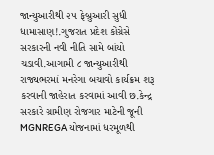જાન્યુઆરીથી ૨૫ ફેબ્રુઆરી સુધી ધામાસાણ!.ગુજરાત પ્રદેશ કોંગ્રેસે સરકારની નવી નીતિ સામે બાંયો ચડાવી.આગામી ૮ જાન્યુઆરીથી રાજ્યભરમાં મનરેગા બચાવો કાર્યક્રમ શરૂ કરવાની જાહેરાત કરવામાં આવી છ.કેન્દ્ર સરકારે ગ્રામીણ રોજગાર માટેની જૂની MGNREGA યોજનામાં ધરમૂળથી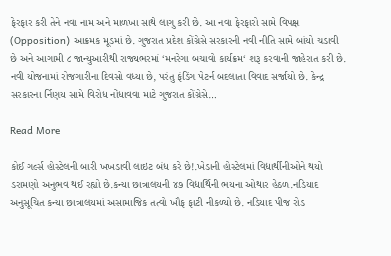ફેરફાર કરી તેને નવા નામ અને માળખા સાથે લાગુ કરી છે. આ નવા ફેરફારો સામે વિપક્ષ (Opposition) આક્રમક મૂડમાં છે. ગુજરાત પ્રદેશ કોંગ્રેસે સરકારની નવી નીતિ સામે બાંયો ચડાવી છે અને આગામી ૮ જાન્યુઆરીથી રાજ્યભરમાં ‘મનરેગા બચાવો કાર્યક્રમ‘ શરૂ કરવાની જાહેરાત કરી છે. નવી યોજનામાં રોજગારીના દિવસો વધ્યા છે, પરંતુ ફંડિંગ પેટર્ન બદલાતા વિવાદ સર્જાયો છે. કેન્દ્ર સરકારના ર્નિણય સામે વિરોધ નોંધાવવા માટે ગુજરાત કોંગ્રેસે…

Read More

કોઈ ગર્લ્સ હોસ્ટેલની બારી ખખડાવી લાઇટ બંધ કરે છે!.ખેડાની હોસ્ટેલમાં વિદ્યાર્થીનીઓને થયો ડરામણો અનુભવ થઈ રહ્યો છે.કન્યા છાત્રાલયની ૪૭ વિદ્યાર્થિની ભયના ઓથાર હેઠળ.નડિયાદ અનુસૂચિત કન્યા છાત્રાલયમાં અસામાજિક તત્વો ખૌફ ફાટી નીકળ્યો છે. નડિયાદ પીજ રોડ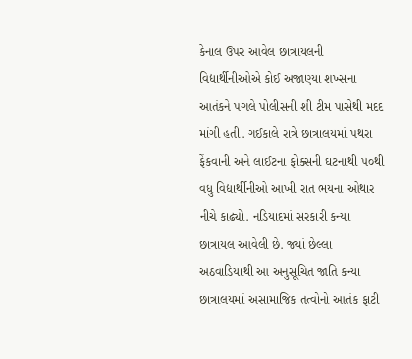કેનાલ ઉપર આવેલ છાત્રાયલની વિદ્યાર્થીનીઓએ કોઈ અજાણ્યા શખ્સના આતંકને પગલે પોલીસની શી ટીમ પાસેથી મદદ માંગી હતી. ગઈકાલે રાત્રે છાત્રાલયમાં પથરા ફેંકવાની અને લાઈટના ફોક્સની ઘટનાથી ૫૦થી વધુ વિદ્યાર્થીનીઓ આખી રાત ભયના ઓથાર નીચે કાઢ્યો. નડિયાદમાં સરકારી કન્યા છાત્રાયલ આવેલી છે. જ્યાં છેલ્લા અઠવાડિયાથી આ અનુસૂચિત જાતિ કન્યા છાત્રાલયમાં અસામાજિક તત્વોનો આતંક ફાટી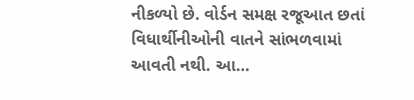નીકળ્યો છે. વોર્ડન સમક્ષ રજૂઆત છતાં વિધાર્થીનીઓની વાતને સાંભળવામાં આવતી નથી. આ…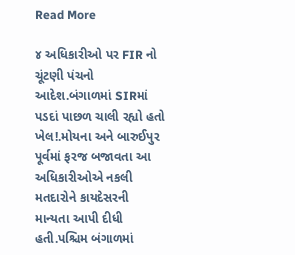Read More

૪ અધિકારીઓ પર FIR નો ચૂંટણી પંચનો આદેશ.બંગાળમાં SIRમાં પડદાં પાછળ ચાલી રહ્યો હતો ખેલ!.મોયના અને બારુઈપુર પૂર્વમાં ફરજ બજાવતા આ અધિકારીઓએ નકલી મતદારોને કાયદેસરની માન્યતા આપી દીધી હતી.પશ્ચિમ બંગાળમાં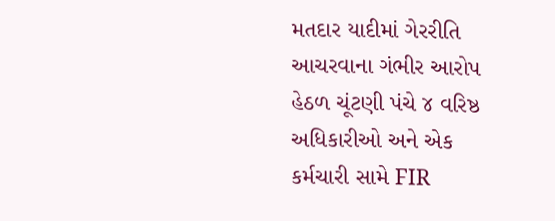મતદાર યાદીમાં ગેરરીતિ આચરવાના ગંભીર આરોપ હેઠળ ચૂંટણી પંચે ૪ વરિષ્ઠ અધિકારીઓ અને એક કર્મચારી સામે FIR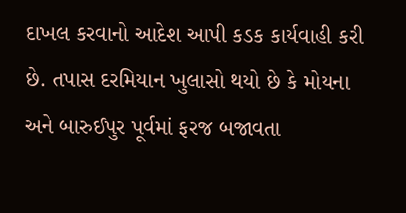દાખલ કરવાનો આદેશ આપી કડક કાર્યવાહી કરી છે. તપાસ દરમિયાન ખુલાસો થયો છે કે મોયના અને બારુઈપુર પૂર્વમાં ફરજ બજાવતા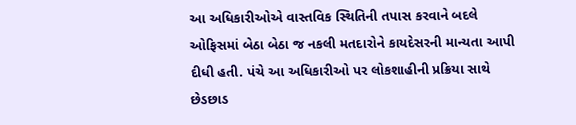આ અધિકારીઓએ વાસ્તવિક સ્થિતિની તપાસ કરવાને બદલે ઓફિસમાં બેઠા બેઠા જ નકલી મતદારોને કાયદેસરની માન્યતા આપી દીધી હતી. પંચે આ અધિકારીઓ પર લોકશાહીની પ્રક્રિયા સાથે છેડછાડ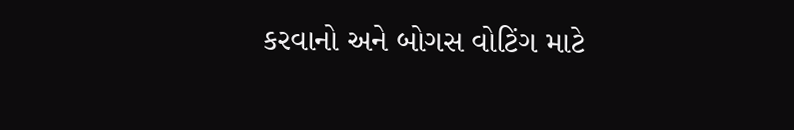કરવાનો અને બોગસ વોટિંગ માટે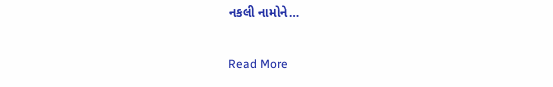નકલી નામોને…

Read More